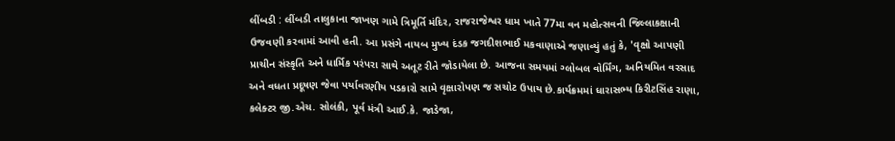લીંબડી : લીંબડી તાલુકાના જાખણ ગામે ત્રિમૂર્તિ મંદિર, રાજરાજેશ્વર ધામ ખાતે 77મા વન મહોત્સવની જિલ્લાકક્ષાની ઉજવણી કરવામાં આવી હતી. આ પ્રસંગે નાયબ મુખ્ય દંડક જગદીશભાઈ મકવાણાએ જણાવ્યું હતું કે, 'વૃક્ષો આપણી પ્રાચીન સંસ્કૃતિ અને ધાર્મિક પરંપરા સાથે અતૂટ રીતે જોડાયેલા છે. આજના સમયમાં ગ્લોબલ વોર્મિંગ, અનિયમિત વરસાદ અને વધતા પ્રદૂષણ જેવા પર્યાવરણીય પડકારો સામે વૃક્ષારોપણ જ સચોટ ઉપાય છે.કાર્યક્રમમાં ધારાસભ્ય કિરીટસિંહ રાણા, કલેક્ટર જી.એચ. સોલંકી, પૂર્વ મંત્રી આઈ.કે. જાડેજા,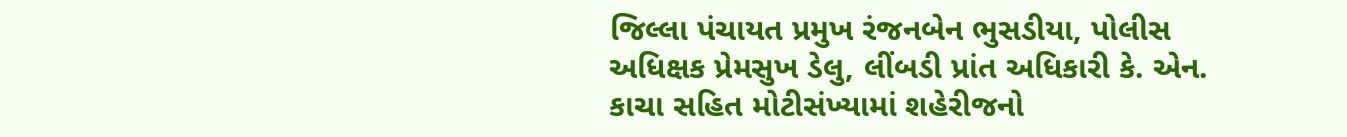જિલ્લા પંચાયત પ્રમુખ રંજનબેન ભુસડીયા, પોલીસ અધિક્ષક પ્રેમસુખ ડેલુ, લીંબડી પ્રાંત અધિકારી કે. એન. કાચા સહિત મોટીસંખ્યામાં શહેરીજનો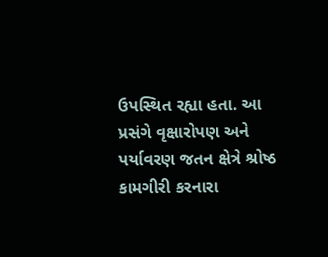ઉપસ્થિત રહ્યા હતા. આ પ્રસંગે વૃક્ષારોપણ અને પર્યાવરણ જતન ક્ષેત્રે શ્રોષ્ઠ કામગીરી કરનારા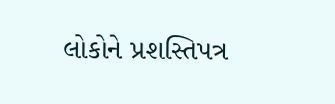લોકોને પ્રશસ્તિપત્ર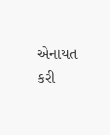એનાયત કરી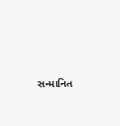સન્માનિત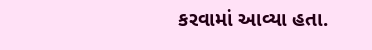કરવામાં આવ્યા હતા.